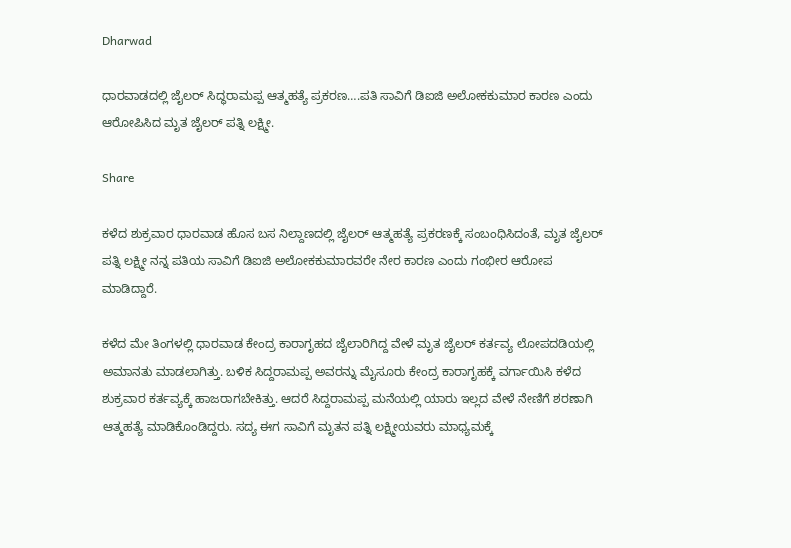Dharwad

ಧಾರವಾಡದಲ್ಲಿ ಜೈಲರ್ ಸಿದ್ಧರಾಮಪ್ಪ ಆತ್ಮಹತ್ಯೆ ಪ್ರಕರಣ….ಪತಿ ಸಾವಿಗೆ ಡಿಐಜಿ ಅಲೋಕಕುಮಾರ ಕಾರಣ ಎಂದು ಆರೋಪಿಸಿದ ಮೃತ ಜೈಲರ್ ಪತ್ನಿ ಲಕ್ಷ್ಮೀ.

Share

ಕಳೆದ ಶುಕ್ರವಾರ ಧಾರವಾಡ ಹೊಸ ಬಸ ನಿಲ್ದಾಣದಲ್ಲಿ ಜೈಲರ್ ಆತ್ಮಹತ್ಯೆ ಪ್ರಕರಣಕ್ಕೆ ಸಂಬಂಧಿಸಿದಂತೆ, ಮೃತ ಜೈಲರ್ ಪತ್ನಿ ಲಕ್ಷ್ಮೀ ನನ್ನ ಪತಿಯ ಸಾವಿಗೆ ಡಿಐಜಿ ಅಲೋಕಕುಮಾರವರೇ ನೇರ ಕಾರಣ ಎಂದು ಗಂಭೀರ ಆರೋಪ ಮಾಡಿದ್ದಾರೆ.

ಕಳೆದ ಮೇ ತಿಂಗಳಲ್ಲಿ ಧಾರವಾಡ ಕೇಂದ್ರ ಕಾರಾಗೃಹದ ಜೈಲಾರಿಗಿದ್ದ ವೇಳೆ ಮೃತ ಜೈಲರ್ ಕರ್ತವ್ಯ ಲೋಪದಡಿಯಲ್ಲಿ ಅಮಾನತು ಮಾಡಲಾಗಿತ್ತು. ಬಳಿಕ ಸಿದ್ದರಾಮಪ್ಪ ಅವರನ್ನು ಮೈಸೂರು ಕೇಂದ್ರ ಕಾರಾಗೃಹಕ್ಕೆ ವರ್ಗಾಯಿಸಿ ಕಳೆದ ಶುಕ್ರವಾರ ಕರ್ತವ್ಯಕ್ಕೆ ಹಾಜರಾಗಬೇಕಿತ್ತು. ಆದರೆ ಸಿದ್ದರಾಮಪ್ಪ ಮನೆಯಲ್ಲಿ ಯಾರು ಇಲ್ಲದ ವೇಳೆ ನೇಣಿಗೆ ಶರಣಾಗಿ ಆತ್ಮಹತ್ಯೆ ಮಾಡಿಕೊಂಡಿದ್ದರು. ಸದ್ಯ ಈಗ ಸಾವಿಗೆ ಮೃತನ ಪತ್ನಿ ಲಕ್ಷ್ಮೀಯವರು ಮಾಧ್ಯಮಕ್ಕೆ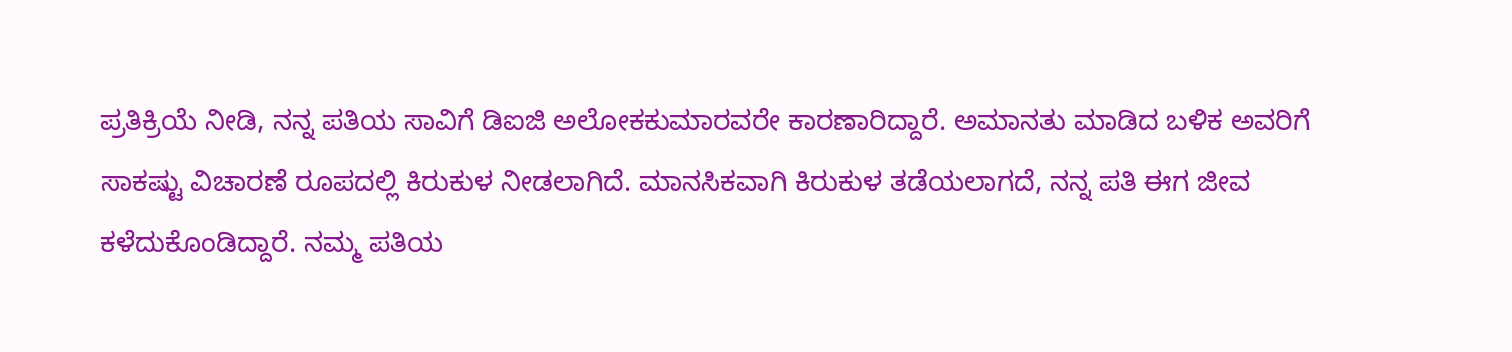ಪ್ರತಿಕ್ರಿಯೆ ನೀಡಿ, ನನ್ನ ಪತಿಯ ಸಾವಿಗೆ ಡಿಐಜಿ ಅಲೋಕಕುಮಾರವರೇ ಕಾರಣಾರಿದ್ದಾರೆ. ಅಮಾನತು ಮಾಡಿದ ಬಳಿಕ ಅವರಿಗೆ ಸಾಕಷ್ಟು ವಿಚಾರಣೆ ರೂಪದಲ್ಲಿ ಕಿರುಕುಳ ನೀಡಲಾಗಿದೆ. ಮಾನಸಿಕವಾಗಿ ಕಿರುಕುಳ ತಡೆಯಲಾಗದೆ, ನನ್ನ ಪತಿ ಈಗ ಜೀವ ಕಳೆದುಕೊಂಡಿದ್ದಾರೆ. ನಮ್ಮ ಪತಿಯ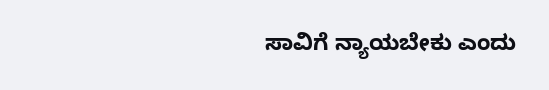ಸಾವಿಗೆ ನ್ಯಾಯಬೇಕು ಎಂದು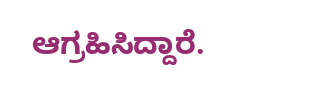ಆಗ್ರಹಿಸಿದ್ದಾರೆ.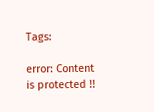Tags:

error: Content is protected !!